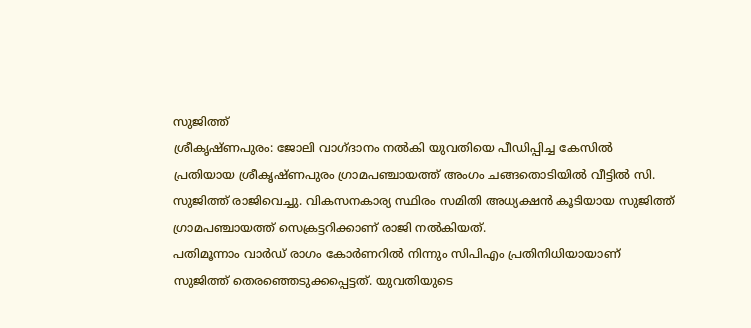സുജിത്ത്
ശ്രീകൃഷ്ണപുരം: ജോലി വാഗ്ദാനം നൽകി യുവതിയെ പീഡിപ്പിച്ച കേസിൽ പ്രതിയായ ശ്രീകൃഷ്ണപുരം ഗ്രാമപഞ്ചായത്ത് അംഗം ചങ്ങതൊടിയിൽ വീട്ടിൽ സി. സുജിത്ത് രാജിവെച്ചു. വികസനകാര്യ സ്ഥിരം സമിതി അധ്യക്ഷൻ കൂടിയായ സുജിത്ത് ഗ്രാമപഞ്ചായത്ത് സെക്രട്ടറിക്കാണ് രാജി നൽകിയത്.
പതിമൂന്നാം വാർഡ് രാഗം കോർണറിൽ നിന്നും സിപിഎം പ്രതിനിധിയായാണ് സുജിത്ത് തെരഞ്ഞെടുക്കപ്പെട്ടത്. യുവതിയുടെ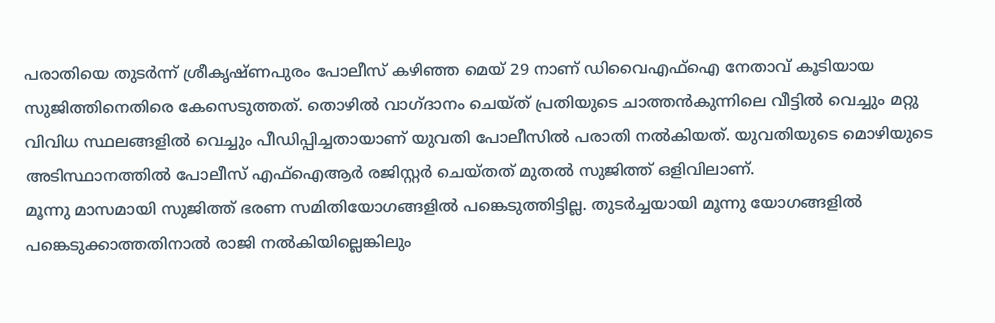പരാതിയെ തുടർന്ന് ശ്രീകൃഷ്ണപുരം പോലീസ് കഴിഞ്ഞ മെയ് 29 നാണ് ഡിവൈഎഫ്ഐ നേതാവ് കൂടിയായ സുജിത്തിനെതിരെ കേസെടുത്തത്. തൊഴിൽ വാഗ്ദാനം ചെയ്ത് പ്രതിയുടെ ചാത്തൻകുന്നിലെ വീട്ടിൽ വെച്ചും മറ്റു വിവിധ സ്ഥലങ്ങളിൽ വെച്ചും പീഡിപ്പിച്ചതായാണ് യുവതി പോലീസിൽ പരാതി നൽകിയത്. യുവതിയുടെ മൊഴിയുടെ അടിസ്ഥാനത്തിൽ പോലീസ് എഫ്ഐആർ രജിസ്റ്റർ ചെയ്തത് മുതൽ സുജിത്ത് ഒളിവിലാണ്.
മൂന്നു മാസമായി സുജിത്ത് ഭരണ സമിതിയോഗങ്ങളിൽ പങ്കെടുത്തിട്ടില്ല. തുടർച്ചയായി മൂന്നു യോഗങ്ങളിൽ പങ്കെടുക്കാത്തതിനാൽ രാജി നൽകിയില്ലെങ്കിലും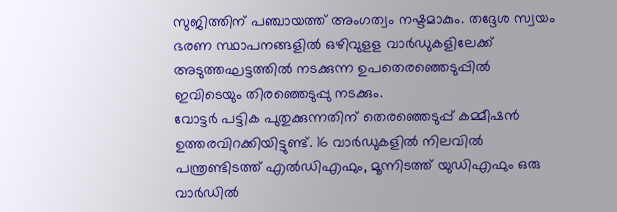സുജിത്തിന് പഞ്ചായത്ത് അംഗത്വം നഷ്ടമാകും. തദ്ദേശ സ്വയം ഭരണ സ്ഥാപനങ്ങളിൽ ഒഴിവുളള വാർഡുകളിലേക്ക് അടുത്തഘട്ടത്തിൽ നടക്കുന്ന ഉപതെരഞ്ഞെടുപ്പിൽ ഇവിടെയും തിരഞ്ഞെടുപ്പു നടക്കും.
വോട്ടർ പട്ടിക പുതുക്കുന്നതിന് തെരഞ്ഞെടുപ്പ് കമ്മീഷൻ ഉത്തരവിറക്കിയിട്ടുണ്ട്. 16 വാർഡുകളിൽ നിലവിൽ പന്ത്രണ്ടിടത്ത് എൽഡിഎഫും, മൂന്നിടത്ത് യുഡിഎഫും ഒരു വാർഡിൽ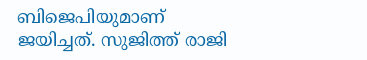ബിജെപിയുമാണ് ജയിച്ചത്. സുജിത്ത് രാജി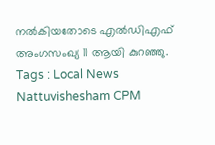നൽകിയതോടെ എൽഡിഎഫ് അംഗസംഖ്യ 11 ആയി കുറഞ്ഞു.
Tags : Local News Nattuvishesham CPM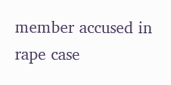member accused in rape case